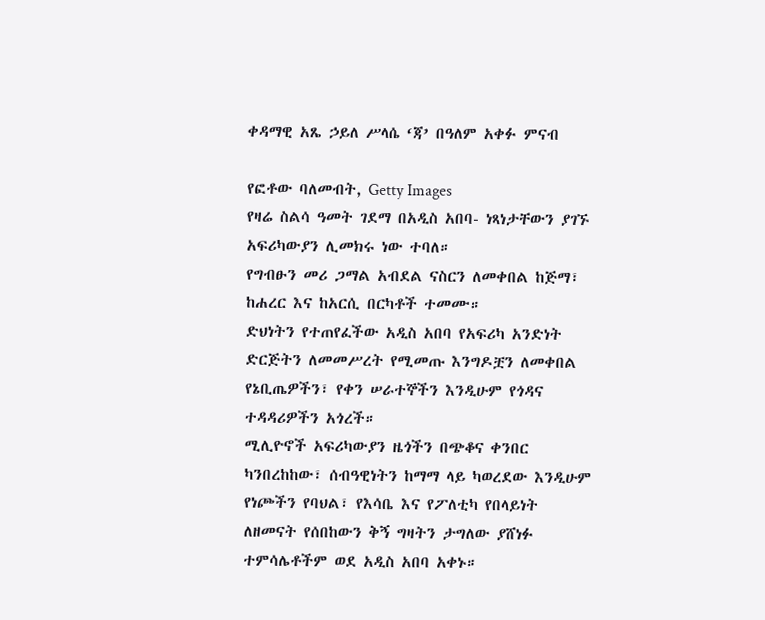ቀዳማዊ አጼ ኃይለ ሥላሴ ‘ጃ’ በዓለም አቀፉ ምናብ

የፎቶው ባለመብት, Getty Images
የዛሬ ስልሳ ዓመት ገደማ በአዲስ አበባ- ነጻነታቸውን ያገኙ አፍሪካውያን ሊመክሩ ነው ተባለ።
የግብፁን መሪ ጋማል አብደል ናስርን ለመቀበል ከጅማ፣ ከሐረር እና ከአርሲ በርካቶች ተመሙ።
ድህነትን የተጠየፈችው አዲስ አበባ የአፍሪካ አንድነት ድርጅትን ለመመሥረት የሚመጡ እንግዶቿን ለመቀበል የኔቢጤዎችን፣ የቀን ሠራተኞችን እንዲሁም የጎዳና ተዳዳሪዎችን አጎረች።
ሚሊዮኖች አፍሪካውያን ዜጎችን በጭቆና ቀንበር ካንበረከከው፣ ሰብዓዊነትን ከማማ ላይ ካወረደው እንዲሁም የነጮችን የባህል፣ የእሳቤ እና የፖለቲካ የበላይነት ለዘመናት የሰበከውን ቅኝ ግዛትን ታግለው ያሸነፉ ተምሳሌቶችም ወደ አዲስ አበባ አቀኑ።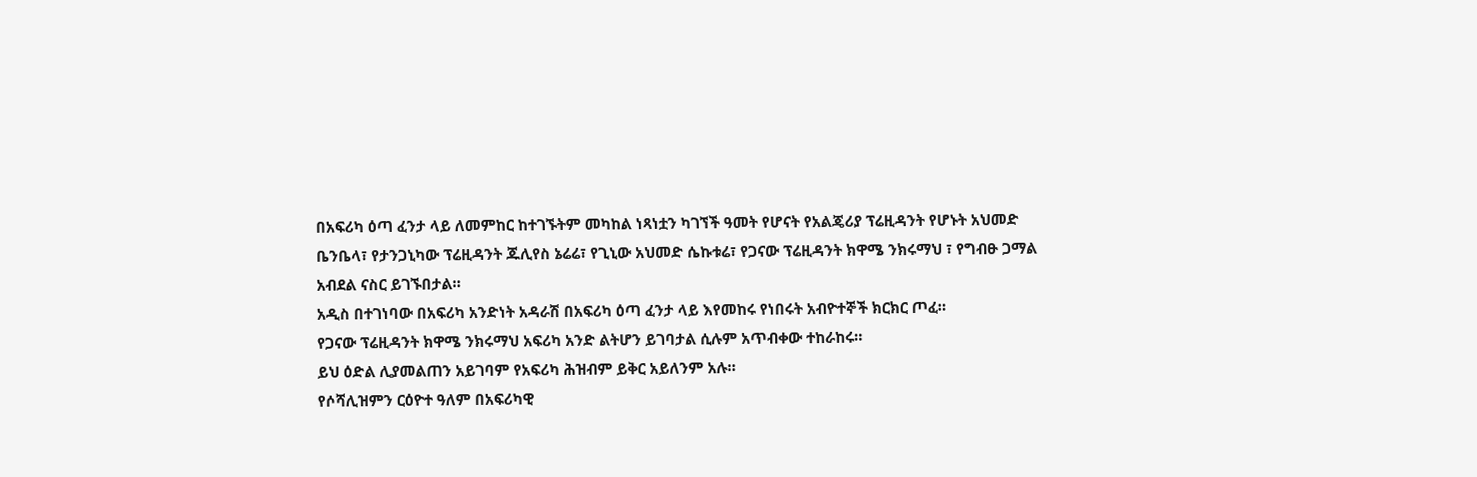በአፍሪካ ዕጣ ፈንታ ላይ ለመምከር ከተገኙትም መካከል ነጻነቷን ካገኘች ዓመት የሆናት የአልጄሪያ ፕሬዚዳንት የሆኑት አህመድ ቤንቤላ፣ የታንጋኒካው ፕሬዚዳንት ጁሊየስ ኔሬሬ፣ የጊኒው አህመድ ሴኩቱሬ፣ የጋናው ፕሬዚዳንት ክዋሜ ንክሩማህ ፣ የግብፁ ጋማል አብደል ናስር ይገኙበታል።
አዲስ በተገነባው በአፍሪካ አንድነት አዳራሽ በአፍሪካ ዕጣ ፈንታ ላይ እየመከሩ የነበሩት አብዮተኞች ክርክር ጦፈ።
የጋናው ፕሬዚዳንት ክዋሜ ንክሩማህ አፍሪካ አንድ ልትሆን ይገባታል ሲሉም አጥብቀው ተከራከሩ።
ይህ ዕድል ሊያመልጠን አይገባም የአፍሪካ ሕዝብም ይቅር አይለንም አሉ።
የሶሻሊዝምን ርዕዮተ ዓለም በአፍሪካዊ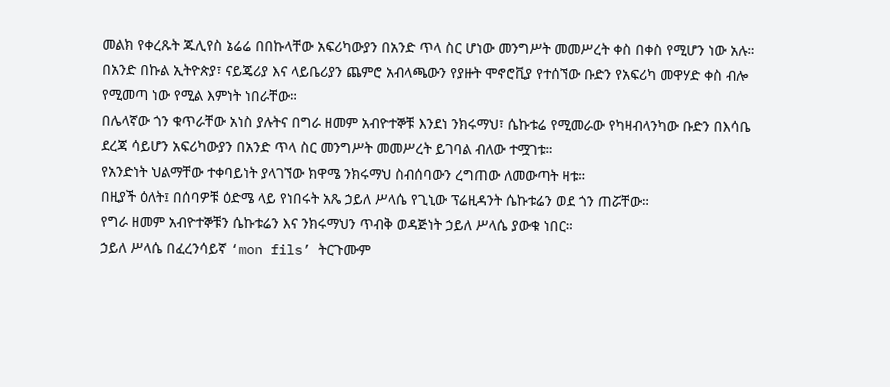መልክ የቀረጹት ጁሊየስ ኔሬሬ በበኩላቸው አፍሪካውያን በአንድ ጥላ ስር ሆነው መንግሥት መመሥረት ቀስ በቀስ የሚሆን ነው አሉ።
በአንድ በኩል ኢትዮጵያ፣ ናይጄሪያ እና ላይቤሪያን ጨምሮ አብላጫውን የያዙት ሞኖሮቪያ የተሰኘው ቡድን የአፍሪካ መዋሃድ ቀስ ብሎ የሚመጣ ነው የሚል እምነት ነበራቸው።
በሌላኛው ጎን ቁጥራቸው አነስ ያሉትና በግራ ዘመም አብዮተኞቹ እንደነ ንክሩማህ፣ ሴኩቱሬ የሚመራው የካዛብላንካው ቡድን በእሳቤ ደረጃ ሳይሆን አፍሪካውያን በአንድ ጥላ ስር መንግሥት መመሥረት ይገባል ብለው ተሟገቱ።
የአንድነት ህልማቸው ተቀባይነት ያላገኘው ክዋሜ ንክሩማህ ስብሰባውን ረግጠው ለመውጣት ዛቱ።
በዚያች ዕለት፤ በሰባዎቹ ዕድሜ ላይ የነበሩት አጼ ኃይለ ሥላሴ የጊኒው ፕሬዚዳንት ሴኩቱሬን ወደ ጎን ጠሯቸው።
የግራ ዘመም አብዮተኞቹን ሴኩቱሬን እና ንክሩማህን ጥብቅ ወዳጅነት ኃይለ ሥላሴ ያውቁ ነበር።
ኃይለ ሥላሴ በፈረንሳይኛ ‘mon fils’ ትርጉሙም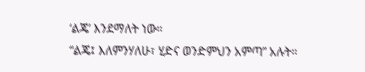‘ልጄ’ እንደማለት ነው።
“ልጄ፤ እለምንሃለሁ፣ ሂድና ወንድምህን አምጣ” አሉት።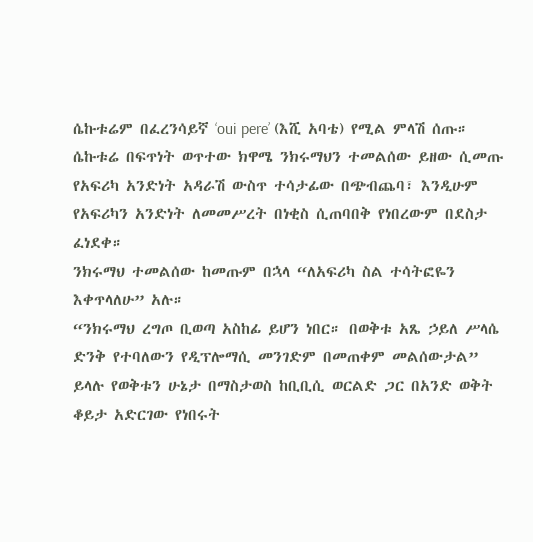ሴኩቱሬም በፈረንሳይኛ ‘oui pere’ (እሺ አባቴ) የሚል ምላሽ ሰጡ።
ሴኩቱሬ በፍጥነት ወጥተው ክዋሜ ንክሩማህን ተመልሰው ይዘው ሲመጡ የአፍሪካ አንድነት አዳራሽ ውስጥ ተሳታፊው በጭብጨባ፣ እንዲሁም የአፍሪካን አንድነት ለመመሥረት በነቂስ ሲጠባበቅ የነበረውም በደስታ ፈነደቀ።
ንክሩማህ ተመልሰው ከመጡም በኋላ “ለአፍሪካ ስል ተሳትፎዬን እቀጥላለሁ” አሉ።
“ንክሩማህ ረግጦ ቢወጣ አስከፊ ይሆን ነበር። በወቅቱ አጼ ኃይለ ሥላሴ ድንቅ የተባለውን የዲፕሎማሲ መንገድም በመጠቀም መልሰውታል” ይላሉ የወቅቱን ሁኔታ በማስታወስ ከቢቢሲ ወርልድ ጋር በአንድ ወቅት ቆይታ አድርገው የነበሩት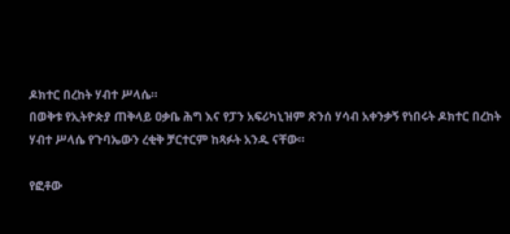ዶክተር በረከት ሃብተ ሥላሴ።
በወቅቱ የኢትዮጵያ ጠቅላይ ዐቃቤ ሕግ እና የፓን አፍሪካኒዝም ጽንሰ ሃሳብ አቀንቃኝ የነበሩት ዶክተር በረከት ሃብተ ሥላሴ የጉባኤውን ረቂቅ ቻርተርም ከጻፉት አንዱ ናቸው።

የፎቶው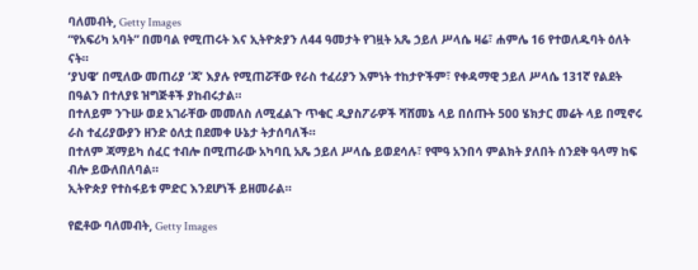ባለመብት, Getty Images
“የአፍሪካ አባት” በመባል የሚጠሩት እና ኢትዮጵያን ለ44 ዓመታት የገዟት አጼ ኃይለ ሥላሴ ዛሬ፣ ሐምሌ 16 የተወለዱባት ዕለት ናት።
‘ያህዌ’ በሚለው መጠሪያ ‘ጃ’ እያሉ የሚጠሯቸው የራስ ተፈሪያን እምነት ተከታዮችም፣ የቀዳማዊ ኃይለ ሥላሴ 131ኛ የልደት በዓልን በተለያዩ ዝግጅቶች ያከብሩታል።
በተለይም ንጉሡ ወደ አገራቸው መመለስ ለሚፈልጉ ጥቁር ዲያስፖራዎች ሻሸመኔ ላይ በሰጡት 500 ሄክታር መሬት ላይ በሚኖሩ ራስ ተፈሪያውያን ዘንድ ዕለቷ በደመቀ ሁኔታ ትታሰባለች።
በተለም ጃማይካ ሰፈር ተብሎ በሚጠራው አካባቢ አጼ ኃይለ ሥላሴ ይወደሳሉ፣ የሞዓ አንበሳ ምልክት ያለበት ሰንደቅ ዓላማ ከፍ ብሎ ይውለበለባል።
ኢትዮጵያ የተስፋይቱ ምድር እንደሆነች ይዘመራል።

የፎቶው ባለመብት, Getty Images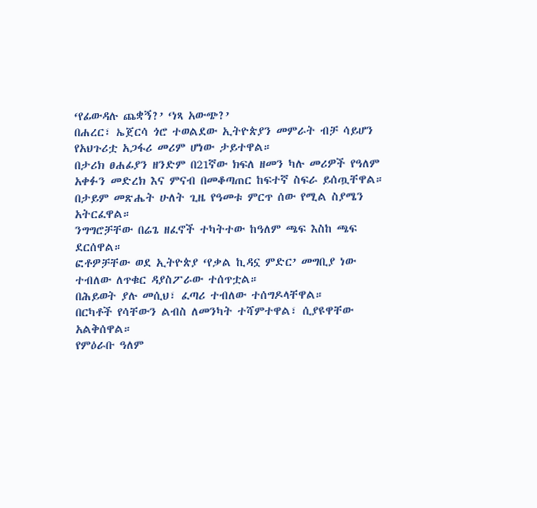‘የፊውዳሉ ጨቋኝ?’ ‘ነጻ አውጭ?’
በሐረር፣ ኤጀርሳ ጎሮ ተወልደው ኢትዮጵያን መምራት ብቻ ሳይሆን የአህጉሪቷ አጋፋሪ መሪም ሆነው ታይተዋል።
በታሪክ ፀሐፊያን ዘንድም በ21ኛው ክፍለ ዘመን ካሉ መሪዎች የዓለም አቀፉን መድረክ እና ምናብ በመቆጣጠር ከፍተኛ ስፍራ ይሰጧቸዋል።
በታይም መጽሔት ሁለት ጊዜ የዓመቱ ምርጥ ሰው የሚል ስያሜን አትርፈዋል።
ንግግሮቻቸው በሬጌ ዘፈኖች ተካትተው ከዓለም ጫፍ እስከ ጫፍ ደርሰዋል።
ፎቶዎቻቸው ወደ ኢትዮጵያ ‘የቃል ኪዳኗ ምድር’ መግቢያ ነው ተብለው ለጥቁር ዳያስፖራው ተሰጥቷል።
በሕይወት ያሉ መሲህ፣ ፈጣሪ ተብለው ተሰግዶላቸዋል።
በርካቶች የሳቸውን ልብስ ለመንካት ተሻምተዋል፣ ሲያዩዋቸው አልቅሰዋል።
የምዕራቡ ዓለም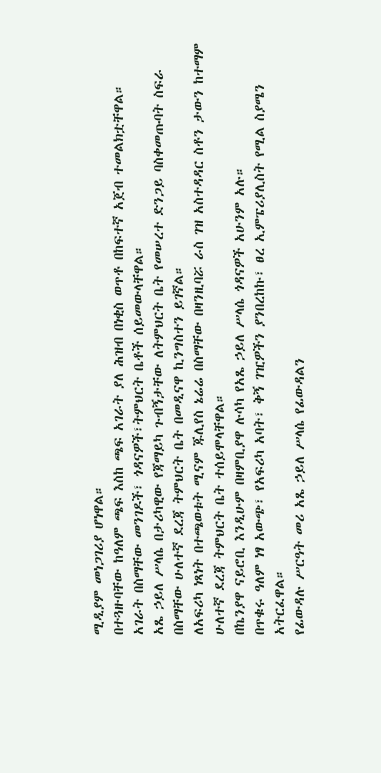ሚዲያም መነጋገሪያ ሆነዋል።
በተጓዙባቸው ከዓለም ጫፍ እስከ ጫፍ አገራት ያለ ሕዝብ በነቂስ ወጥቶ በከፍተኛ አጀብ ተመልክቷቸዋል።
አገራት በስማቸው መንገዶች፣ ጎዳናዎች፣ትምህርት ቤቶች ሰይመውላቸዋል።
አጼ ኃይለ ሥላሴ በታሪካዊው የጃማይካ ጉብኝታቸው ለትምህርት ቤት የመሠረተ ድንጋይ ባስቀመጡባት ስፍራ በስማቸው ሁለተኛ ደረጃ ትምህርት ቤት በመዲናዋ ኪንግስተን ይገኛል።
ለአፍሪካ ነጻነት በተጫወቱት ሚናም ጁሊየስ ኔሬሬ በስማቸው በዛንዚባሯ ራስ ገዝ አስተዳዳር ስቶን ታውን ከተማም ሁለተኛ ደረጃ ትምህርት ቤት ተሰይሞላቸዋል።
በኬንያዋ ናይሮቢ እንዲሁም በዛምቢያዋ ሉሳካ የአጼ ኃይለ ሥላሴ ጎዳናዎች አሁንም አሉ።
በጥቁሩ ዓለም ነፃ አውጭ፣ የአፍሪካ አባት፣ ቅኝ ገዢዎችን ያንበረከኩ፣ ፀረ ኢምፔሪያሊስት የሚል ስያሜን አትርፈዋል።
የፊውዳሉ ሥርዓት መሪ አጼ ኃይለ ሥላሴ የፊውዳልን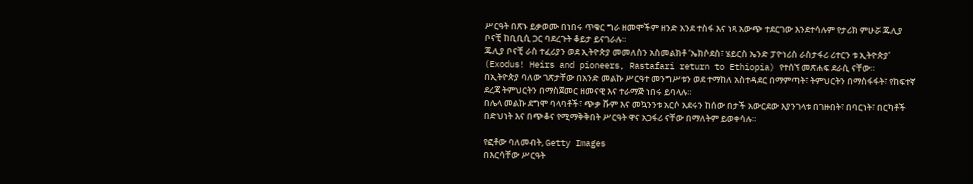ሥርዓት በጽኑ ይቃወሙ በነበሩ ጥቁር ግራ ዘመሞችም ዘንድ አንደ ተስፋ እና ነጻ አውጭ ተደርገው እንደተሳሉም የታሪክ ምሁሯ ጁሊያ ቦናቺ ከቢቢሲ ጋር ባደረጉት ቆይታ ይናገራሉ።
ጁሊያ ቦናቺ ራስ ተፈሪያን ወደ ኢትዮጵያ መመለስን አስመልክቶ ‘ኤክሶደስ፣ ሄይርስ ኤንድ ፓዮነሪስ ራስታፋሪ ሪተርን ቱ ኢትዮጵያ’ (Exodus! Heirs and pioneers, Rastafari return to Ethiopia) የተሰኘ መጽሐፍ ደራሲ ናቸው።
በኢትዮጵያ ባለው ገጽታቸው በአንድ መልኩ ሥርዓተ መንግሥቱን ወደ ተማከለ አስተዳደር በማምጣት፣ ትምህርትን በማስፋፋት፣ የከፍተኛ ደረጃ ትምህርትን በማስጀመር ዘመናዊ እና ተራማጅ ነበሩ ይባላሉ።
በሌላ መልኩ ደግሞ ባላባቶች፣ ጭቃ ሹም እና መኳንንቱ አርሶ አደሩን ከሰው በታች አውርደው እያንገላቱ በገዙበት፣ በባርነት፣ በርካቶች በድህነት እና በጭቆና የሚማቅቅበት ሥርዓት ዋና አጋፋሪ ናቸው በማለትም ይወቀሳሉ።

የፎቶው ባለመብት, Getty Images
በእርሳቸው ሥርዓት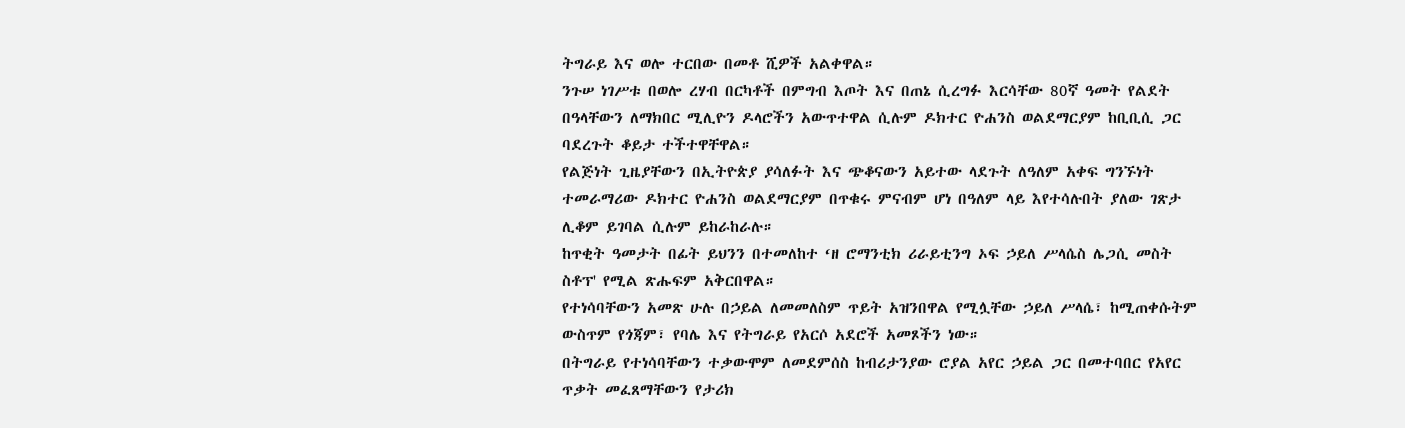ትግራይ እና ወሎ ተርበው በመቶ ሺዎች አልቀዋል።
ንጉሠ ነገሥቱ በወሎ ረሃብ በርካቶች በምግብ እጦት እና በጠኔ ሲረግፉ እርሳቸው 80ኛ ዓመት የልደት በዓላቸውን ለማክበር ሚሊዮን ዶላሮችን አውጥተዋል ሲሉም ዶክተር ዮሐንስ ወልደማርያም ከቢቢሲ ጋር ባደረጉት ቆይታ ተችተዋቸዋል።
የልጅነት ጊዜያቸውን በኢትዮጵያ ያሳለፉት እና ጭቆናውን አይተው ላደጉት ለዓለም አቀፍ ግንኙነት ተመራማሪው ዶክተር ዮሐንስ ወልደማርያም በጥቁሩ ምናብም ሆነ በዓለም ላይ እየተሳሉበት ያለው ገጽታ ሊቆም ይገባል ሲሉም ይከራከራሉ።
ከጥቂት ዓመታት በፊት ይህንን በተመለከተ ‘ዘ ሮማንቲክ ሪራይቲንግ ኦፍ ኃይለ ሥላሴስ ሌጋሲ መስት ስቶፕ' የሚል ጽሑፍም አቅርበዋል።
የተነሳባቸውን አመጽ ሁሉ በኃይል ለመመለስም ጥይት አዝንበዋል የሚሏቸው ኃይለ ሥላሴ፣ ከሚጠቀሱትም ውስጥም የጎጃም፣ የባሌ እና የትግራይ የአርሶ አደሮች አመጾችን ነው።
በትግራይ የተነሳባቸውን ተቃውሞም ለመደምሰስ ከብሪታንያው ሮያል አየር ኃይል ጋር በመተባበር የአየር ጥቃት መፈጸማቸውን የታሪክ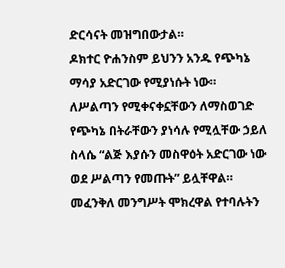ድርሳናት መዝግበውታል።
ዶክተር ዮሐንስም ይህንን አንዱ የጭካኔ ማሳያ አድርገው የሚያነሱት ነው።
ለሥልጣን የሚቀናቀኗቸውን ለማስወገድ የጭካኔ በትራቸውን ያነሳሉ የሚሏቸው ኃይለ ስላሴ “ልጅ እያሱን መስዋዕት አድርገው ነው ወደ ሥልጣን የመጡት” ይሏቸዋል።
መፈንቅለ መንግሥት ሞክረዋል የተባሉትን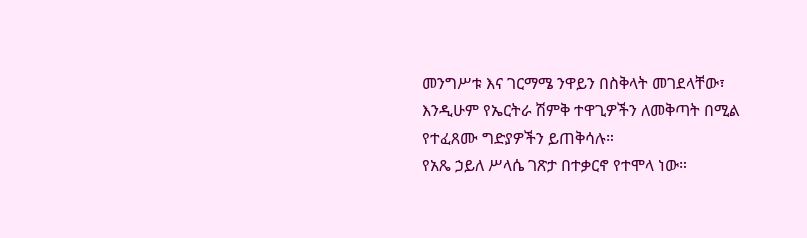መንግሥቱ እና ገርማሜ ንዋይን በስቅላት መገደላቸው፣ እንዲሁም የኤርትራ ሽምቅ ተዋጊዎችን ለመቅጣት በሚል የተፈጸሙ ግድያዎችን ይጠቅሳሉ።
የአጼ ኃይለ ሥላሴ ገጽታ በተቃርኖ የተሞላ ነው።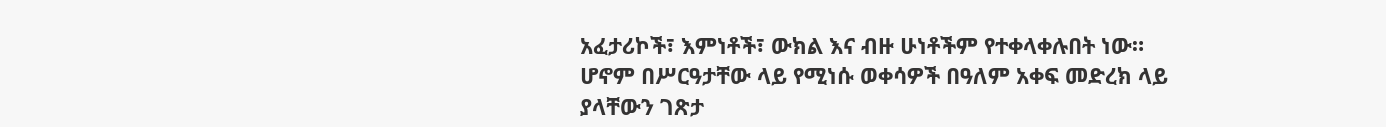አፈታሪኮች፣ እምነቶች፣ ውክል እና ብዙ ሁነቶችም የተቀላቀሉበት ነው።
ሆኖም በሥርዓታቸው ላይ የሚነሱ ወቀሳዎች በዓለም አቀፍ መድረክ ላይ ያላቸውን ገጽታ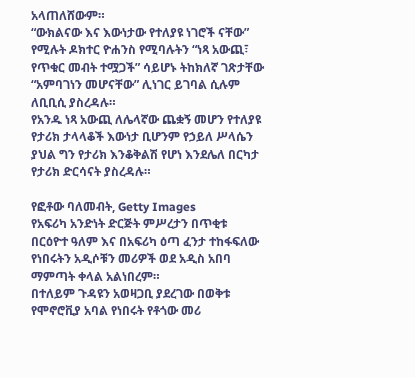አላጠለሸውም።
“ውክልናው እና እውነታው የተለያዩ ነገሮች ናቸው” የሚሉት ዶክተር ዮሐንስ የሚባሉትን “ነጻ አውጪ፣ የጥቁር መብት ተሟጋች” ሳይሆኑ ትከክለኛ ገጽታቸው “አምባገነን መሆናቸው” ሊነገር ይገባል ሲሉም ለቢቢሲ ያስረዳሉ።
የአንዱ ነጻ አውጪ ለሌላኛው ጨቋኝ መሆን የተለያዩ የታሪክ ታላላቆች እውነታ ቢሆንም የኃይለ ሥላሴን ያህል ግን የታሪክ እንቆቅልሽ የሆነ እንደሌለ በርካታ የታሪክ ድርሳናት ያስረዳሉ።

የፎቶው ባለመብት, Getty Images
የአፍሪካ አንድነት ድርጅት ምሥረታን በጥቂቱ
በርዕዮተ ዓለም እና በአፍሪካ ዕጣ ፈንታ ተከፋፍለው የነበሩትን አዲሶቹን መሪዎች ወደ አዲስ አበባ ማምጣት ቀላል አልነበረም።
በተለይም ጉዳዩን አወዛጋቢ ያደረገው በወቅቱ የሞኖሮቪያ አባል የነበሩት የቶጎው መሪ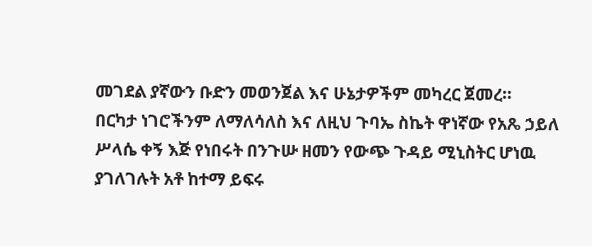መገደል ያኛውን ቡድን መወንጀል እና ሁኔታዎችም መካረር ጀመረ።
በርካታ ነገሮችንም ለማለሳለስ እና ለዚህ ጉባኤ ስኬት ዋነኛው የአጼ ኃይለ ሥላሴ ቀኝ እጅ የነበሩት በንጉሡ ዘመን የውጭ ጉዳይ ሚኒስትር ሆነዉ ያገለገሉት አቶ ከተማ ይፍሩ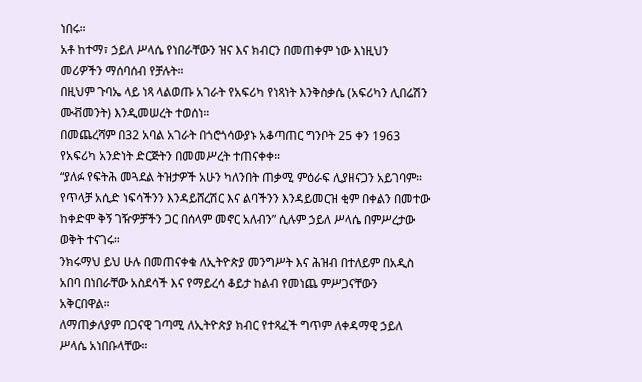ነበሩ።
አቶ ከተማ፣ ኃይለ ሥላሴ የነበራቸውን ዝና እና ክብርን በመጠቀም ነው እነዚህን መሪዎችን ማሰባሰብ የቻሉት።
በዚህም ጉባኤ ላይ ነጻ ላልወጡ አገራት የአፍሪካ የነጻነት እንቅስቃሴ (አፍሪካን ሊበሬሽን ሙቭመንት) እንዲመሠረት ተወሰነ።
በመጨረሻም በ32 አባል አገራት በጎሮጎሳውያኑ አቆጣጠር ግንቦት 25 ቀን 1963 የአፍሪካ አንድነት ድርጅትን በመመሥረት ተጠናቀቀ።
“ያለፉ የፍትሕ መጓደል ትዝታዎች አሁን ካለንበት ጠቃሚ ምዕራፍ ሊያዘናጋን አይገባም። የጥላቻ አሲድ ነፍሳችንን እንዳይሸረሽር እና ልባችንን እንዳይመርዝ ቂም በቀልን በመተው ከቀድሞ ቅኝ ገዥዎቻችን ጋር በሰላም መኖር አለብን” ሲሉም ኃይለ ሥላሴ በምሥረታው ወቅት ተናገሩ።
ንክሩማህ ይህ ሁሉ በመጠናቀቁ ለኢትዮጵያ መንግሥት እና ሕዝብ በተለይም በአዲስ አበባ በነበራቸው አስደሳች እና የማይረሳ ቆይታ ከልብ የመነጨ ምሥጋናቸውን አቅርበዋል።
ለማጠቃለያም በጋናዊ ገጣሚ ለኢትዮጵያ ክብር የተጻፈች ግጥም ለቀዳማዊ ኃይለ ሥላሴ አነበቡላቸው።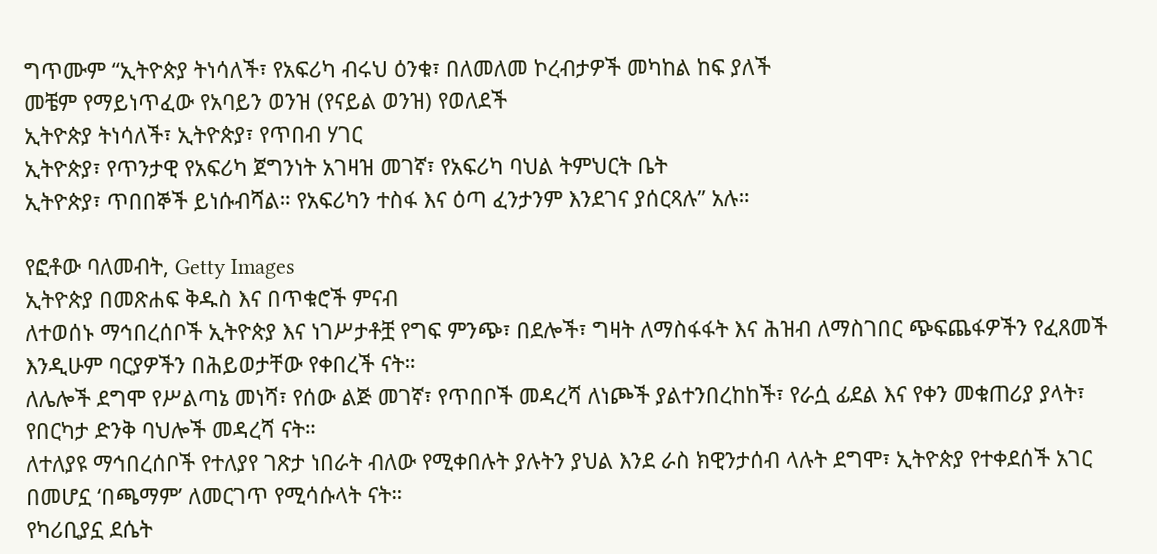ግጥሙም “ኢትዮጵያ ትነሳለች፣ የአፍሪካ ብሩህ ዕንቁ፣ በለመለመ ኮረብታዎች መካከል ከፍ ያለች
መቼም የማይነጥፈው የአባይን ወንዝ (የናይል ወንዝ) የወለደች
ኢትዮጵያ ትነሳለች፣ ኢትዮጵያ፣ የጥበብ ሃገር
ኢትዮጵያ፣ የጥንታዊ የአፍሪካ ጀግንነት አገዛዝ መገኛ፣ የአፍሪካ ባህል ትምህርት ቤት
ኢትዮጵያ፣ ጥበበኞች ይነሱብሻል። የአፍሪካን ተስፋ እና ዕጣ ፈንታንም እንደገና ያሰርጻሉ” አሉ።

የፎቶው ባለመብት, Getty Images
ኢትዮጵያ በመጽሐፍ ቅዱስ እና በጥቁሮች ምናብ
ለተወሰኑ ማኅበረሰቦች ኢትዮጵያ እና ነገሥታቶቿ የግፍ ምንጭ፣ በደሎች፣ ግዛት ለማስፋፋት እና ሕዝብ ለማስገበር ጭፍጨፋዎችን የፈጸመች እንዲሁም ባርያዎችን በሕይወታቸው የቀበረች ናት።
ለሌሎች ደግሞ የሥልጣኔ መነሻ፣ የሰው ልጅ መገኛ፣ የጥበቦች መዳረሻ ለነጮች ያልተንበረከከች፣ የራሷ ፊደል እና የቀን መቁጠሪያ ያላት፣ የበርካታ ድንቅ ባህሎች መዳረሻ ናት።
ለተለያዩ ማኅበረሰቦች የተለያየ ገጽታ ነበራት ብለው የሚቀበሉት ያሉትን ያህል እንደ ራስ ክዊንታሰብ ላሉት ደግሞ፣ ኢትዮጵያ የተቀደሰች አገር በመሆኗ ‘በጫማም’ ለመርገጥ የሚሳሱላት ናት።
የካሪቢያኗ ደሴት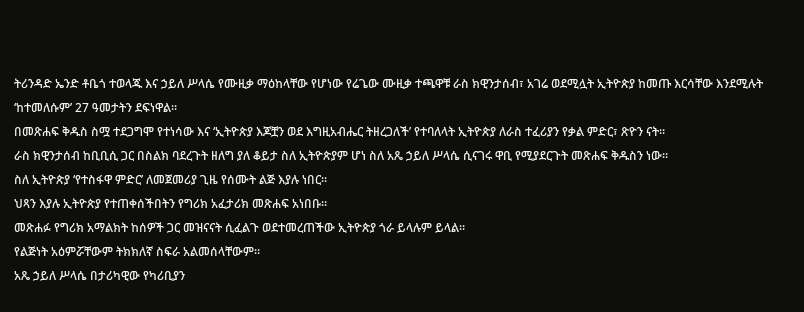ትሪንዳድ ኤንድ ቶቤጎ ተወላጁ እና ኃይለ ሥላሴ የሙዚቃ ማዕከላቸው የሆነው የሬጌው ሙዚቃ ተጫዋቹ ራስ ክዊንታሰብ፣ አገሬ ወደሚሏት ኢትዮጵያ ከመጡ እርሳቸው እንደሚሉት ‘ከተመለሱም’ 27 ዓመታትን ደፍነዋል።
በመጽሐፍ ቅዱስ ስሟ ተደጋግሞ የተነሳው እና ‘ኢትዮጵያ እጆቿን ወደ እግዚአብሔር ትዘረጋለች’ የተባለላት ኢትዮጵያ ለራስ ተፈሪያን የቃል ምድር፣ ጽዮን ናት።
ራስ ክዊንታሰብ ከቢቢሲ ጋር በስልክ ባደረጉት ዘለግ ያለ ቆይታ ስለ ኢትዮጵያም ሆነ ስለ አጼ ኃይለ ሥላሴ ሲናገሩ ዋቢ የሚያደርጉት መጽሐፍ ቅዱስን ነው።
ስለ ኢትዮጵያ ‘የተስፋዋ ምድር’ ለመጀመሪያ ጊዜ የሰሙት ልጅ እያሉ ነበር።
ህጻን እያሉ ኢትዮጵያ የተጠቀሰችበትን የግሪክ አፈታሪክ መጽሐፍ አነበቡ።
መጽሐፉ የግሪክ አማልክት ከሰዎች ጋር መዝናናት ሲፈልጉ ወደተመረጠችው ኢትዮጵያ ጎራ ይላሉም ይላል።
የልጅነት አዕምሯቸውም ትክክለኛ ስፍራ አልመሰላቸውም።
አጼ ኃይለ ሥላሴ በታሪካዊው የካሪቢያን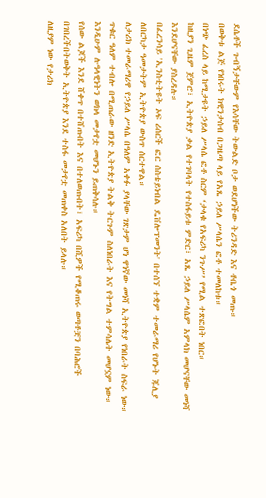ደሴቶች ጉብኝታቸውም የእሳቸው ትውልድ ቦታ ወደሆነችው ትሪንዳድ እና ቶቤጎ መጡ።
በወቅቱ ልጅ የነበሩት ክዊንታሰብ በጋዜጣ ላይ የአጼ ኃይለ ሥላሴን ፎቶ ተመለከቱ።
በነጭ ፈረስ ላይ ከሚታዩት ኃይለ ሥላሴ ፎቶ ስርም ‘ታላቁ የአፍሪካ ንጉሥ’ የሚል ተጽፎበት ነበር።
ከዚያን ጊዜም ጀምሮ፣ ኢትዮጵያ ቃል የተገባላት የተስፋይቱ ምድር፣ አጼ ኃይለ ሥላሴም አምላክ መሆናቸው መነሻ እንደሆናቸው ያስረዳሉ።
በፈረንሳይ 'ኢንስቲትዩት ኦፍ ሪሰርች ፎር ሰስቴይነብል ዴቨሎፕመንት' በተሰኘ ተቋም ተመራማሪ የሆኑት ጁሊያ ለበርካታ ዓመታትም ኢትዮጵያ ውስጥ ሰርተዋል።
ለታሪክ ተመራማሪዋ የኃይለ ሥላሴ በዓለም አቀፉ ያላቸው ገጽታም ሆነ ዋነኛው መነሻ ኢትዮጵያ የነበራት ስፍራ ነው።
ጥቁር ዓለም ተብሎ በሚጠራው ዘንድ ኢትዮጵያ ትልቅ ትርጉም ስለነበራት እና የትግል ተምሳሌት መሆኗም ነው። እንዲሁም ሉዓላዊነትን ወክላ መታየቷ መሆኑን ይጠቅሳሉ።
የሰው ልጆች እንደ ሸቀጥ በተሸጡበት እና በተለወጡበት፣ አፍሪካ በሺዎች የሚቆጠሩ ወጣቶቿን በባሕሮች በገበረችበትወቅት ኢትዮጵያ እንደ ተስፋ መታየቷ መጠቀስ አለበት ይላሉ።
ለዚያም ነው የታሪክ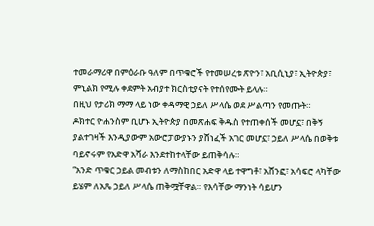ተመራማሪዋ በምዕራቡ ዓለም በጥቁሮች የተመሠረቱ ጽዮን፣ አቢሲኒያ፣ ኢትዮጵያ፣ ምኒልክ የሚሉ ቀደምት አብያተ ክርስቲያናት የተሰየሙት ይላሉ።
በዚህ የታሪክ ማማ ላይ ነው ቀዳማዊ ኃይለ ሥላሴ ወደ ሥልጣን የመጡት።
ዶክተር ዮሐንስም ቢሆኑ ኢትዮጵያ በመጽሐፍ ቅዱስ የተጠቀሰች መሆኗ፣ በቅኝ ያልተገዛች እንዲያውም አውሮፓውያኑን ያሸነፈች አገር መሆኗ፣ ኃይለ ሥላሴ በወቅቱ ባይኖሩም የአድዋ አሻራ እንደተከተላቸው ይጠቅሳሉ።
“አንድ ጥቁር ኃይል መብቱን ለማስከበር አድዋ ላይ ተዋግቶ፣ አሸንፎ፣ አሳፍሮ ላካቸው ይሄም ለአጼ ኃይለ ሥላሴ ጠቅሟቸዋል። የእሳቸው ማንነት ሳይሆን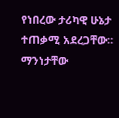የነበረው ታሪካዊ ሁኔታ ተጠቃሚ አደረጋቸው። ማንነታቸው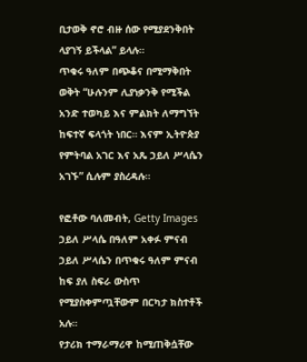ቢታወቅ ኖሮ ብዙ ሰው የሚያደንቅበት ላያገኝ ይችላል” ይላሉ።
ጥቁሩ ዓለም በጭቆና በሚማቅበት ወቅት “ሁሉንም ሊያነቃንቅ የሚችል አንድ ተወካይ እና ምልክት ለማግኘት ከፍተኛ ፍላጎት ነበር። እናም ኢትዮጵያ የምትባል አገር እና አጼ ኃይለ ሥላሴን አገኙ” ሲሉም ያስረዳሉ።

የፎቶው ባለመብት, Getty Images
ኃይለ ሥላሴ በዓለም አቀፉ ምናብ
ኃይለ ሥላሴን በጥቁሩ ዓለም ምናብ ከፍ ያለ ስፍራ ውስጥ የሚያስቀምጧቸውም በርካታ ክስተቶች አሉ።
የታሪክ ተማራማሪዋ ከሚጠቅሷቸው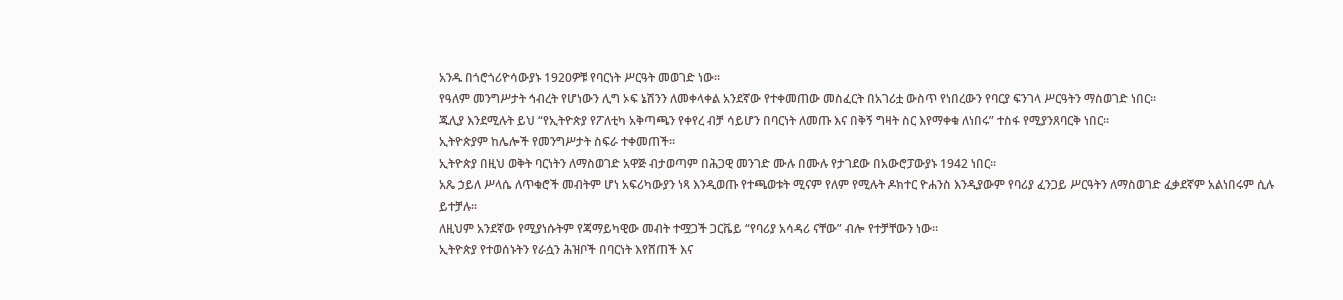አንዱ በጎሮጎሪዮሳውያኑ 1920ዎቹ የባርነት ሥርዓት መወገድ ነው።
የዓለም መንግሥታት ኅብረት የሆነውን ሊግ ኦፍ ኔሽንን ለመቀላቀል አንደኛው የተቀመጠው መስፈርት በአገሪቷ ውስጥ የነበረውን የባርያ ፍንገላ ሥርዓትን ማስወገድ ነበር።
ጁሊያ እንደሚሉት ይህ “የኢትዮጵያ የፖለቲካ አቅጣጫን የቀየረ ብቻ ሳይሆን በባርነት ለመጡ እና በቅኝ ግዛት ስር እየማቀቁ ለነበሩ” ተስፋ የሚያንጸባርቅ ነበር።
ኢትዮጵያም ከሌሎች የመንግሥታት ስፍራ ተቀመጠች።
ኢትዮጵያ በዚህ ወቅት ባርነትን ለማስወገድ አዋጅ ብታወጣም በሕጋዊ መንገድ ሙሉ በሙሉ የታገደው በአውሮፓውያኑ 1942 ነበር።
አጼ ኃይለ ሥላሴ ለጥቁሮች መብትም ሆነ አፍሪካውያን ነጻ እንዲወጡ የተጫወቱት ሚናም የለም የሚሉት ዶክተር ዮሐንስ እንዲያውም የባሪያ ፈንጋይ ሥርዓትን ለማስወገድ ፈቃደኛም አልነበሩም ሲሉ ይተቻሉ።
ለዚህም አንደኛው የሚያነሱትም የጃማይካዊው መብት ተሟጋች ጋርቬይ “የባሪያ አሳዳሪ ናቸው” ብሎ የተቻቸውን ነው።
ኢትዮጵያ የተወሰኑትን የራሷን ሕዝቦች በባርነት እየሸጠች እና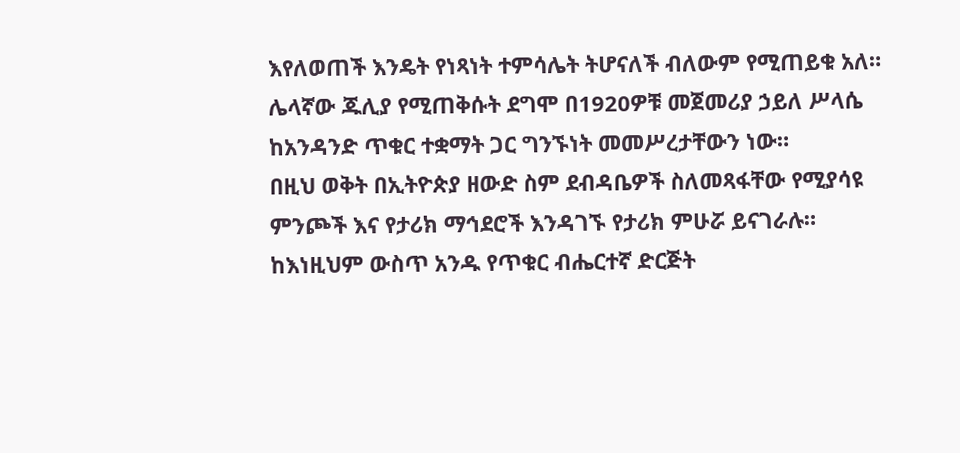እየለወጠች እንዴት የነጻነት ተምሳሌት ትሆናለች ብለውም የሚጠይቁ አለ።
ሌላኛው ጁሊያ የሚጠቅሱት ደግሞ በ1920ዎቹ መጀመሪያ ኃይለ ሥላሴ ከአንዳንድ ጥቁር ተቋማት ጋር ግንኙነት መመሥረታቸውን ነው።
በዚህ ወቅት በኢትዮጵያ ዘውድ ስም ደብዳቤዎች ስለመጻፋቸው የሚያሳዩ ምንጮች እና የታሪክ ማኅደሮች እንዳገኙ የታሪክ ምሁሯ ይናገራሉ።
ከእነዚህም ውስጥ አንዱ የጥቁር ብሔርተኛ ድርጅት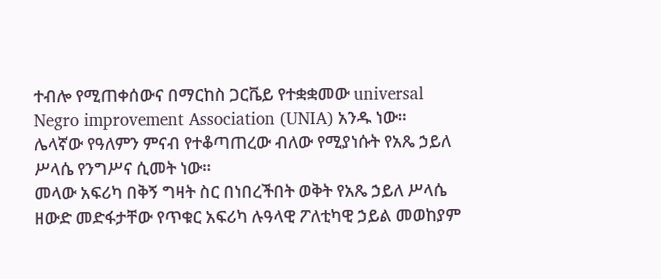ተብሎ የሚጠቀሰውና በማርከስ ጋርቬይ የተቋቋመው universal Negro improvement Association (UNIA) አንዱ ነው።
ሌላኛው የዓለምን ምናብ የተቆጣጠረው ብለው የሚያነሱት የአጼ ኃይለ ሥላሴ የንግሥና ሲመት ነው።
መላው አፍሪካ በቅኝ ግዛት ስር በነበረችበት ወቅት የአጼ ኃይለ ሥላሴ ዘውድ መድፋታቸው የጥቁር አፍሪካ ሉዓላዊ ፖለቲካዊ ኃይል መወከያም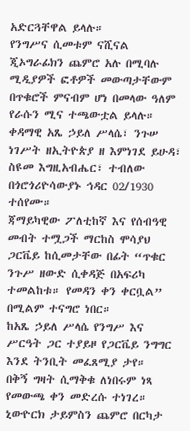አድርጓቸዋል ይላሉ።
የንግሥና ሲመቱም ናሺናል ጂኦግራፊክን ጨምሮ አሉ በሚባሉ ሚዲያዎች ፎቶዎች መውጣታቸውም በጥቁሮች ምናብም ሆነ በመላው ዓለም የራሱን ሚና ተጫውቷል ይላሉ።
ቀዳማዊ አጼ ኃይለ ሥላሴ፣ ንጉሠ ነገሥት ዘኢትዮጵያ ዘ እምነገደ ይሁዳ፣ ስዩመ እግዚአብሔር፣ ተብለው በጎሮጎሪዮሳውያኑ ኅዳር 02/1930 ተሰየሙ።
ጃማይካዊው ፖለቲከኛ እና የሰብዓዊ መብት ተሟጋች ማርከስ ሞሳያህ ጋርቬይ ከሲመታቸው በፊት “ጥቁር ንጉሥ ዘውድ ሲቀዳጅ በአፍሪካ ተመልከቱ። የመዳን ቀን ቀርቧል” በሚልም ተናግሮ ነበር።
ከአጼ ኃይለ ሥላሴ የንግሥ እና ሥርዓት ጋር ተያይዞ የጋርቬይ ንግግር እንደ ትንቢት መፈጸሚያ ታየ።
በቅኝ ግዛት ሲማቅቁ ለነበሩም ነጻ የመውጫ ቀን መድረሱ ተነገረ።
ኒውዮርክ ታይምስን ጨምሮ በርካታ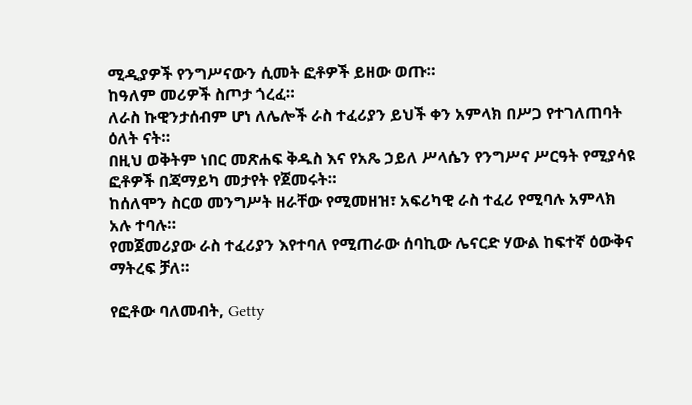ሚዲያዎች የንግሥናውን ሲመት ፎቶዎች ይዘው ወጡ።
ከዓለም መሪዎች ስጦታ ጎረፈ።
ለራስ ኩዊንታሰብም ሆነ ለሌሎች ራስ ተፈሪያን ይህች ቀን አምላክ በሥጋ የተገለጠባት ዕለት ናት።
በዚህ ወቅትም ነበር መጽሐፍ ቅዱስ እና የአጼ ኃይለ ሥላሴን የንግሥና ሥርዓት የሚያሳዩ ፎቶዎች በጃማይካ መታየት የጀመሩት።
ከሰለሞን ስርወ መንግሥት ዘራቸው የሚመዘዝ፣ አፍሪካዊ ራስ ተፈሪ የሚባሉ አምላክ አሉ ተባሉ።
የመጀመሪያው ራስ ተፈሪያን እየተባለ የሚጠራው ሰባኪው ሌናርድ ሃውል ከፍተኛ ዕውቅና ማትረፍ ቻለ።

የፎቶው ባለመብት, Getty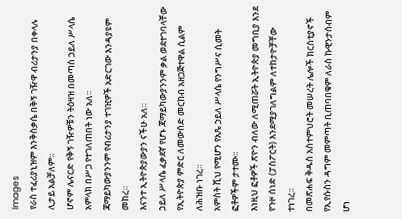Images
የራስ ተፈሪያኒዝም እንቅስቃሴ በቅኝ ገዥዋ ብሪታንያ በቀላሉ ሊታይ አልቻለም።
ሆኖም ሌናርድ የቅኝ ገዥዎቹን ትዕዛዝ በመጣስ ኃይለ ሥላሴ አምላክ በሥጋ የተገለጠበት ነው አለ።
ጃማይካውያንንም የብሪታንያ ተገዢዎች አድርገው እንዳያዩም መከረ።
እናንተ ኢትዮጵያውያን ናችሁ አለ።
ኃይለ ሥላሴ ፈቃደኛ የሆኑ ጃማይካውያንንም ቃል ወደተገባላቸው የኢትዮጵያ ምድር ለመውሰድ መርከብ አዘጋጅተዋል ሲልም ለሕዝቡ ነገረ።
አምስት ሺህ የሚሆን የአጼ ኃይለ ሥላሴ የንግሥና ሲመት ፎቶዎችም ታተሙ።
እነዚህ ፎቶዎች ጽዮን ብለው ለሚጠሯት ኢትዮጵያ መግቢያ እንደ የጉዞ ሰነድ (ፓስፖርት) እንደሚያገለግልም ለተከታዮቻቸው ተነገረ።
በመጽሐፍ ቅዱስ አስተምህሮት መሠረት ሌሎች ክርስቲያኖች የኢየሱስን ዳግም መምጣት ቢጠባበቁም ለራስ ኩዊንታሰብም ሆነ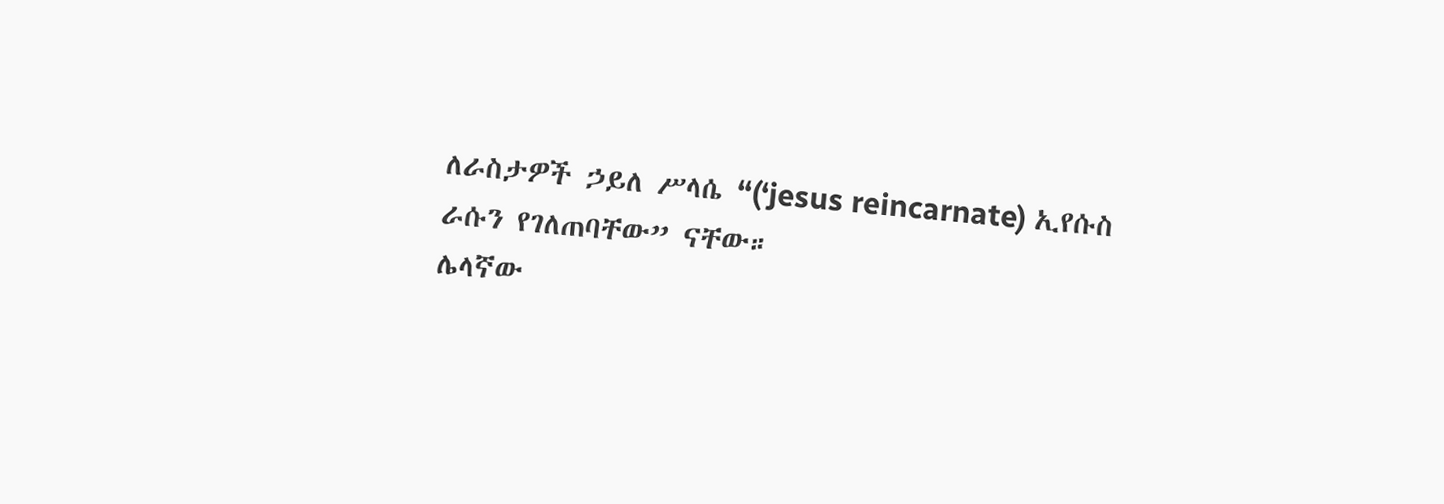ለራስታዎች ኃይለ ሥላሴ “(‘jesus reincarnate) ኢየሱስ ራሱን የገለጠባቸው” ናቸው።
ሌላኛው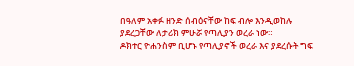በዓለም አቀፉ ዘንድ ሰብዕናቸው ከፍ ብሎ እንዲወከሉ ያደረጋቸው ለታሪክ ምሁሯ የጣሊያን ወረራ ነው።
ዶክተር ዮሐንስም ቢሆኑ የጣሊያኖች ወረራ እና ያደረሱት ግፍ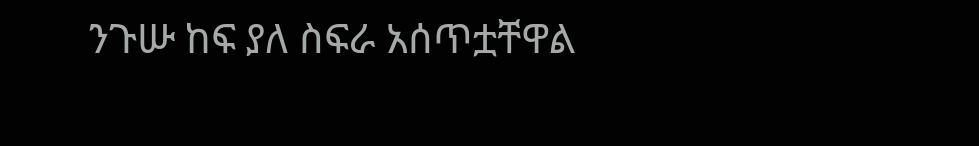ንጉሡ ከፍ ያለ ስፍራ አሰጥቷቸዋል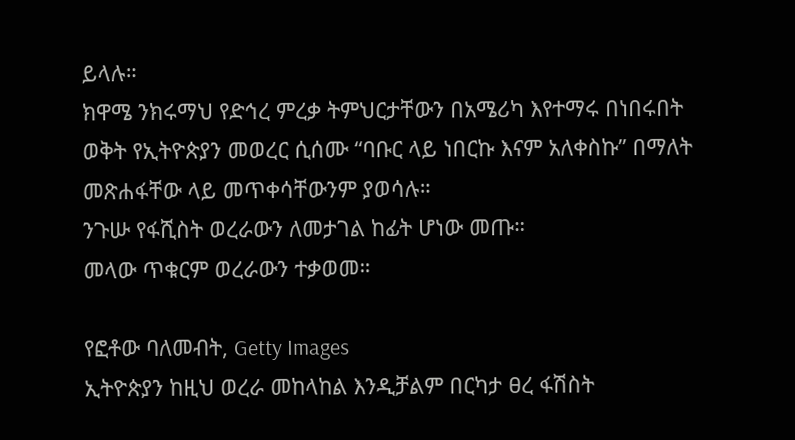ይላሉ።
ክዋሜ ንክሩማህ የድኅረ ምረቃ ትምህርታቸውን በአሜሪካ እየተማሩ በነበሩበት ወቅት የኢትዮጵያን መወረር ሲሰሙ “ባቡር ላይ ነበርኩ እናም አለቀስኩ” በማለት መጽሐፋቸው ላይ መጥቀሳቸውንም ያወሳሉ።
ንጉሡ የፋሺስት ወረራውን ለመታገል ከፊት ሆነው መጡ።
መላው ጥቁርም ወረራውን ተቃወመ።

የፎቶው ባለመብት, Getty Images
ኢትዮጵያን ከዚህ ወረራ መከላከል እንዲቻልም በርካታ ፀረ ፋሽስት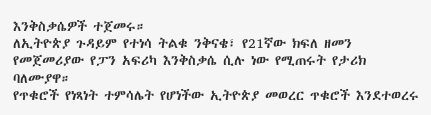እንቅስቃሴዎች ተጀመሩ።
ለኢትዮጵያ ጉዳይም የተነሳ ትልቁ ንቅናቄ፣ የ21ኛው ክፍለ ዘመን የመጀመሪያው የፓን አፍሪካ እንቅስቃሴ ሲሉ ነው የሚጠሩት የታሪክ ባለሙያዋ።
የጥቁሮች የነጻነት ተምሳሌት የሆነችው ኢትዮጵያ መወረር ጥቁሮች እንደተወረሩ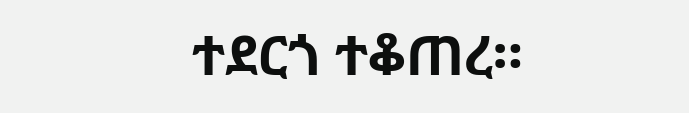ተደርጎ ተቆጠረ።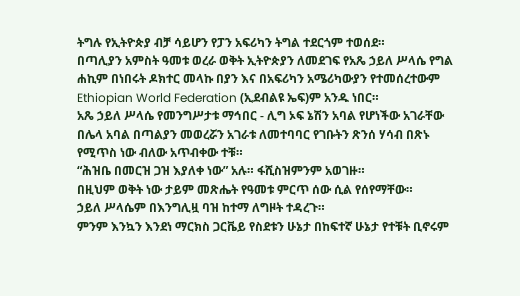ትግሉ የኢትዮጵያ ብቻ ሳይሆን የፓን አፍሪካን ትግል ተደርጎም ተወሰደ።
በጣሊያን አምስት ዓመቱ ወረራ ወቅት ኢትዮጵያን ለመደገፍ የአጼ ኃይለ ሥላሴ የግል ሐኪም በነበሩት ዶክተር መላኩ በያን እና በአፍሪካን አሜሪካውያን የተመሰረተውም Ethiopian World Federation (ኢደብልዩ ኤፍ)ም አንዱ ነበር።
አጼ ኃይለ ሥላሴ የመንግሥታቱ ማኅበር - ሊግ ኦፍ ኔሽን አባል የሆነችው አገራቸው በሌላ አባል በጣልያን መወረሯን አገራቱ ለመተባባር የገቡትን ጽንሰ ሃሳብ በጽኑ የሚጥስ ነው ብለው አጥብቀው ተቹ።
“ሕዝቤ በመርዝ ጋዝ እያለቀ ነው” አሉ። ፋሺስዝምንም አወገዙ።
በዚህም ወቅት ነው ታይም መጽሔት የዓመቱ ምርጥ ሰው ሲል የሰየማቸው።
ኃይለ ሥላሴም በእንግሊዟ ባዝ ከተማ ለግዞት ተዳረጉ።
ምንም እንኳን እንደነ ማርክስ ጋርቬይ የስደቱን ሁኔታ በከፍተኛ ሁኔታ የተቹት ቢኖሩም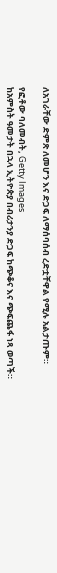ለአገራቸው ድምጽ ለመሆን እና ድጋፍ ለማሰባሰብ ረድቷቸዋል የሚሉ አልታጡም።

የፎቶው ባለመብት, Getty Images
ከአምስት ዓመታት በኋላ ኢትዮጵያ በብሪታንያ ድጋፍ ከጭቆና እና ጭፍጨፋ ነጻ ወጣች።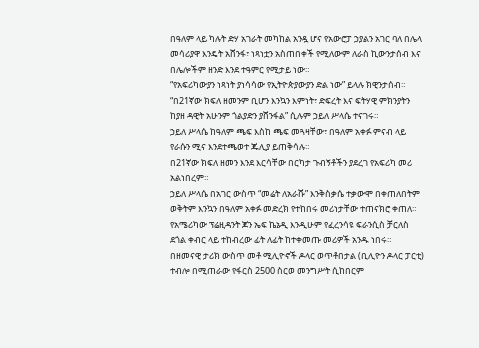በዓለም ላይ ካሉት ድሃ አገራት መካከል አንዷ ሆና የአውሮፓ ኃያልን አገር ባለ በሌላ መሳሪያዋ እንዴት አሸንፋ፣ ነጻነቷን አስጠበቀች የሚለውም ለራስ ኪውንታሰብ እና በሌሎችም ዘንድ እንደ ተዓምር የሚታይ ነው።
“የአፍሪካውያን ነጻነት ያነሳሳው የኢትዮጵያውያን ድል ነው” ይላሉ ክዊንታሰብ።
“በ21ኛው ክፍለ ዘመንም ቢሆን እንኳን እምነት፣ ድፍረት እና ፍትሃዊ ምክንያትን ከያዘ ዳዊት አሁንም ጎልያድን ያሸንፋል” ሲሉም ኃይለ ሥላሴ ተናገሩ።
ኃይለ ሥላሴ ከዓለም ጫፍ እስከ ጫፍ መጓዛቸው፣ በዓለም አቀፉ ምናብ ላይ የራሱን ሚና እንደተጫወተ ጁሊያ ይጠቅሳሉ።
በ21ኛው ክፍለ ዘመን እንደ እርሳቸው በርካታ ጉብኝቶችን ያደረገ የአፍሪካ መሪ አልነበረም።
ኃይለ ሥላሴ በአገር ውስጥ “መሬት ለአራሹ” እንቅስቃሴ ተቃውሞ በቀጠለበትም ወቅትም እንኳን በዓለም አቀፉ መድረክ የተከበሩ መሪነታቸው ተጠናክሮ ቀጠለ።
የአሜሪካው ፕሬዚዳንት ጆን ኤፍ ኬኔዲ እንዲሁም የፈረንሳዩ ፍራንሲስ ቻርለስ ደጎል ቀብር ላይ ተከብረው ፊት ለፊት ከተቀመጡ መሪዎች አንዱ ነበሩ።
በዘመናዊ ታሪክ ውስጥ መቶ ሚሊዮኖች ዶላር ወጥቶበታል (ቢሊዮን ዶላር ፓርቲ) ተብሎ በሚጠራው የፋርስ 2500 ስርወ መንግሥት ሲከበርም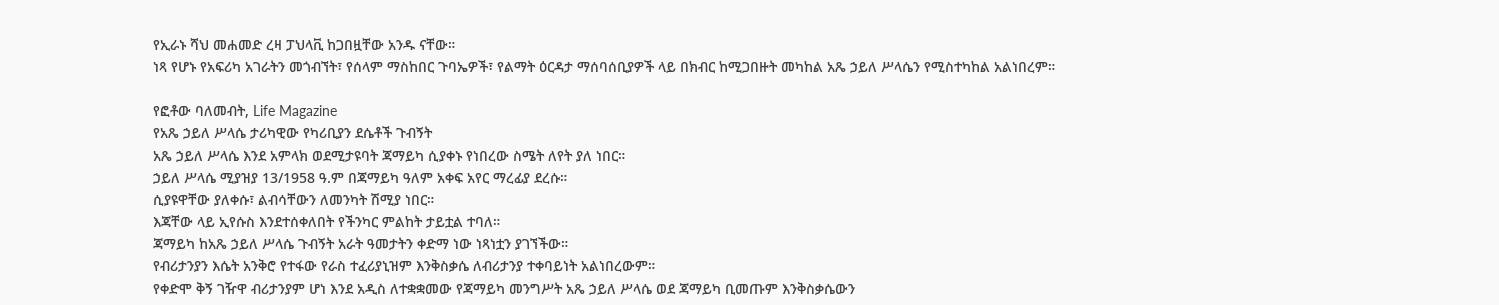የኢራኑ ሻህ መሐመድ ረዛ ፓህላቪ ከጋበዟቸው አንዱ ናቸው።
ነጻ የሆኑ የአፍሪካ አገራትን መጎብኘት፣ የሰላም ማስከበር ጉባኤዎች፣ የልማት ዕርዳታ ማሰባሰቢያዎች ላይ በክብር ከሚጋበዙት መካከል አጼ ኃይለ ሥላሴን የሚስተካከል አልነበረም።

የፎቶው ባለመብት, Life Magazine
የአጼ ኃይለ ሥላሴ ታሪካዊው የካሪቢያን ደሴቶች ጉብኝት
አጼ ኃይለ ሥላሴ እንደ አምላክ ወደሚታዩባት ጃማይካ ሲያቀኑ የነበረው ስሜት ለየት ያለ ነበር።
ኃይለ ሥላሴ ሚያዝያ 13/1958 ዓ.ም በጃማይካ ዓለም አቀፍ አየር ማረፊያ ደረሱ።
ሲያዩዋቸው ያለቀሱ፣ ልብሳቸውን ለመንካት ሽሚያ ነበር።
እጃቸው ላይ ኢየሱስ እንደተሰቀለበት የችንካር ምልከት ታይቷል ተባለ።
ጃማይካ ከአጼ ኃይለ ሥላሴ ጉብኝት አራት ዓመታትን ቀድማ ነው ነጻነቷን ያገኘችው።
የብሪታንያን እሴት አንቅሮ የተፋው የራስ ተፈሪያኒዝም እንቅስቃሴ ለብሪታንያ ተቀባይነት አልነበረውም።
የቀድሞ ቅኝ ገዥዋ ብሪታንያም ሆነ እንደ አዲስ ለተቋቋመው የጃማይካ መንግሥት አጼ ኃይለ ሥላሴ ወደ ጃማይካ ቢመጡም እንቅስቃሴውን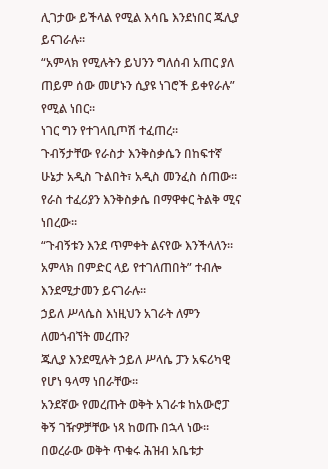ሊገታው ይችላል የሚል እሳቤ እንደነበር ጁሊያ ይናገራሉ።
“አምላክ የሚሉትን ይህንን ግለሰብ አጠር ያለ ጠይም ሰው መሆኑን ሲያዩ ነገሮች ይቀየራሉ” የሚል ነበር።
ነገር ግን የተገላቢጦሽ ተፈጠረ።
ጉብኝታቸው የራስታ እንቅስቃሴን በከፍተኛ ሁኔታ አዲስ ጉልበት፣ አዲስ መንፈስ ሰጠው።
የራስ ተፈሪያን እንቅስቃሴ በማዋቀር ትልቅ ሚና ነበረው።
“ጉብኝቱን እንደ ጥምቀት ልናየው እንችላለን። አምላክ በምድር ላይ የተገለጠበት” ተብሎ እንደሚታመን ይናገራሉ።
ኃይለ ሥላሴስ እነዚህን አገራት ለምን ለመጎብኘት መረጡ?
ጁሊያ እንደሚሉት ኃይለ ሥላሴ ፓን አፍሪካዊ የሆነ ዓላማ ነበራቸው።
አንደኛው የመረጡት ወቅት አገራቱ ከአውሮፓ ቅኝ ገዥዎቻቸው ነጻ ከወጡ በኋላ ነው።
በወረራው ወቅት ጥቁሩ ሕዝብ አቤቱታ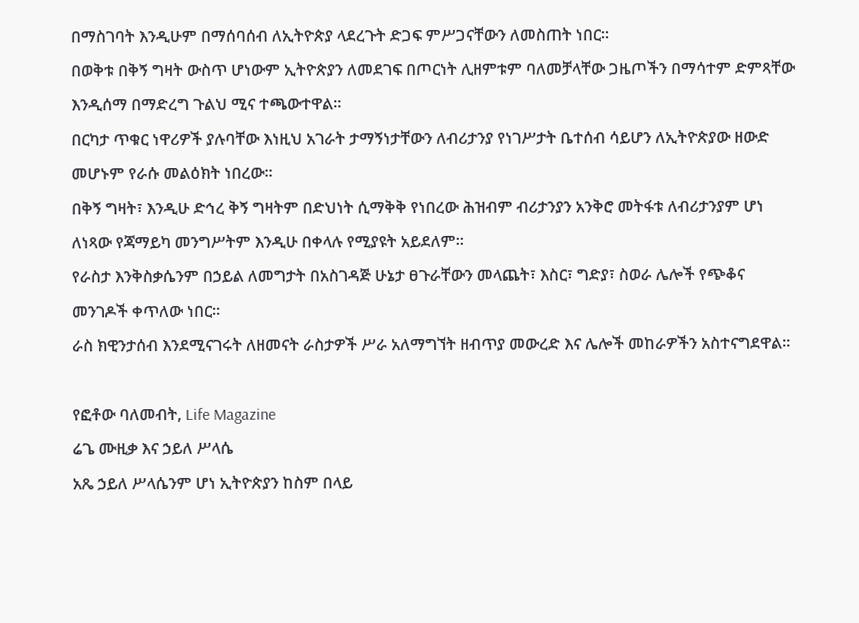በማስገባት እንዲሁም በማሰባሰብ ለኢትዮጵያ ላደረጉት ድጋፍ ምሥጋናቸውን ለመስጠት ነበር።
በወቅቱ በቅኝ ግዛት ውስጥ ሆነውም ኢትዮጵያን ለመደገፍ በጦርነት ሊዘምቱም ባለመቻላቸው ጋዜጦችን በማሳተም ድምጻቸው እንዲሰማ በማድረግ ጉልህ ሚና ተጫውተዋል።
በርካታ ጥቁር ነዋሪዎች ያሉባቸው እነዚህ አገራት ታማኝነታቸውን ለብሪታንያ የነገሥታት ቤተሰብ ሳይሆን ለኢትዮጵያው ዘውድ መሆኑም የራሱ መልዕክት ነበረው።
በቅኝ ግዛት፣ እንዲሁ ድኅረ ቅኝ ግዛትም በድህነት ሲማቅቅ የነበረው ሕዝብም ብሪታንያን አንቅሮ መትፋቱ ለብሪታንያም ሆነ ለነጻው የጃማይካ መንግሥትም እንዲሁ በቀላሉ የሚያዩት አይደለም።
የራስታ እንቅስቃሴንም በኃይል ለመግታት በአስገዳጅ ሁኔታ ፀጉራቸውን መላጨት፣ እስር፣ ግድያ፣ ስወራ ሌሎች የጭቆና መንገዶች ቀጥለው ነበር።
ራስ ክዊንታሰብ እንደሚናገሩት ለዘመናት ራስታዎች ሥራ አለማግኘት ዘብጥያ መውረድ እና ሌሎች መከራዎችን አስተናግደዋል።

የፎቶው ባለመብት, Life Magazine
ሬጌ ሙዚቃ እና ኃይለ ሥላሴ
አጼ ኃይለ ሥላሴንም ሆነ ኢትዮጵያን ከስም በላይ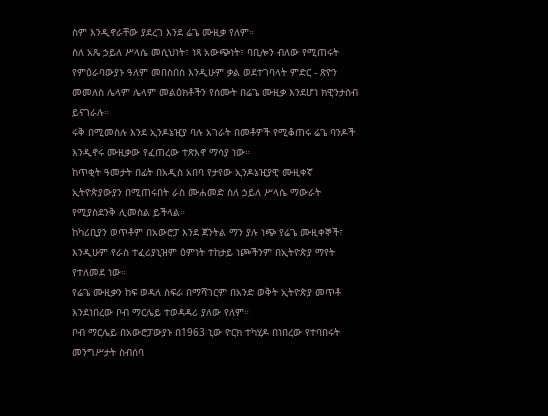ስም እንዲኖራቸው ያደረገ እንደ ሬጌ ሙዚቃ የለም።
ስለ አጼ ኃይለ ሥላሴ መሲህነት፣ ነጻ አውጭነት፣ ባቢሎን ብለው የሚጠሩት የምዕራባውያኑ ዓለም መበስበስ እንዲሁም ቃል ወደተገባላት ምድር - ጽዮን መመለስ ሌላም ሌላም መልዕክቶችን የሰሙት በሬጌ ሙዚቃ እንደሆነ ክዊንታሰብ ይናገራሉ።
ሩቅ በሚመስሉ እንደ ኢንዶኔዢያ ባሉ አገራት በመቶዎች የሚቆጠሩ ሬጌ ባንዶች እንዲኖሩ ሙዚቃው የፈጠረው ተጽእኖ ማሳያ ነው።
ከጥቂት ዓመታት በፊት በአዲስ አበባ የታየው ኢንዶኔዢያዊ ሙዚቀኛ ኢትዮጵያውያን በሚጠሩበት ራስ ሙሐመድ ስለ ኃይለ ሥላሴ ማውራት የሚያስደንቅ ሊመስል ይችላል።
ከካሪቢያን ወጥቶም በአውሮፓ እንደ ጀንትል ማን ያሉ ነጭ የሬጌ ሙዚቀኞች፣ እንዲሁም የራስ ተፈሪያኒዝም ዕምነት ተከታይ ነጮችንም በኢትዮጵያ ማየት የተለመደ ነው።
የሬጌ ሙዚቃን ከፍ ወዳለ ስፍራ በማሻገርም በአንድ ወቅት ኢትዮጵያ መጥቶ እንደነበረው ቦብ ማርሌይ ተወዳዳሪ ያለው የለም።
ቦብ ማርሌይ በአውሮፓውያኑ በ1963 ኒው ዮርክ ተካሂዶ በነበረው የተባበሩት መንግሥታት ስብሰባ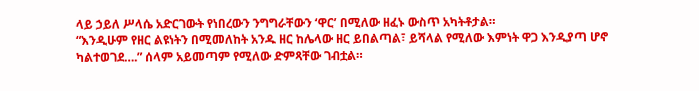ላይ ኃይለ ሥላሴ አድርገውት የነበረውን ንግግራቸውን ‘ዋር’ በሚለው ዘፈኑ ውስጥ አካትቶታል።
“እንዲሁም የዘር ልዩነትን በሚመለከት አንዱ ዘር ከሌላው ዘር ይበልጣል፣ ይሻላል የሚለው እምነት ዋጋ እንዲያጣ ሆኖ ካልተወገደ….” ሰላም አይመጣም የሚለው ድምጻቸው ገብቷል።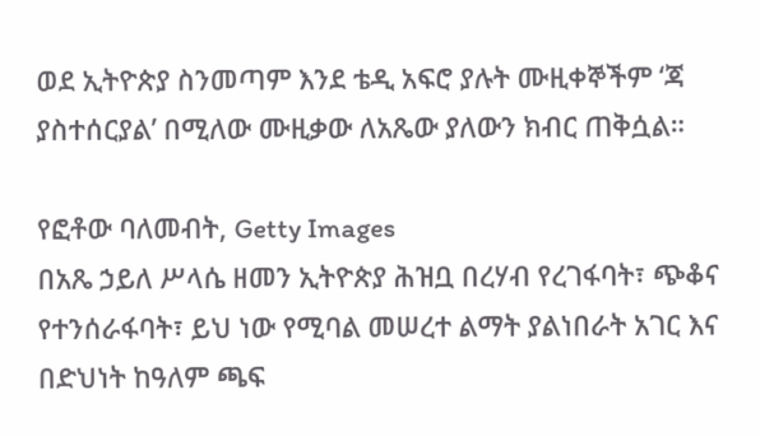ወደ ኢትዮጵያ ስንመጣም እንደ ቴዲ አፍሮ ያሉት ሙዚቀኞችም ‘ጃ ያስተሰርያል’ በሚለው ሙዚቃው ለአጼው ያለውን ክብር ጠቅሷል።

የፎቶው ባለመብት, Getty Images
በአጼ ኃይለ ሥላሴ ዘመን ኢትዮጵያ ሕዝቧ በረሃብ የረገፋባት፣ ጭቆና የተንሰራፋባት፣ ይህ ነው የሚባል መሠረተ ልማት ያልነበራት አገር እና በድህነት ከዓለም ጫፍ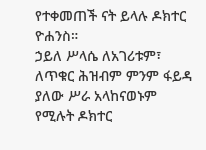የተቀመጠች ናት ይላሉ ዶክተር ዮሐንስ።
ኃይለ ሥላሴ ለአገሪቱም፣ ለጥቁር ሕዝብም ምንም ፋይዳ ያለው ሥራ አላከናወኑም የሚሉት ዶክተር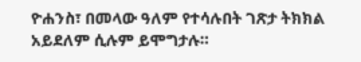ዮሐንስ፣ በመላው ዓለም የተሳሉበት ገጽታ ትክክል አይደለም ሲሉም ይሞግታሉ።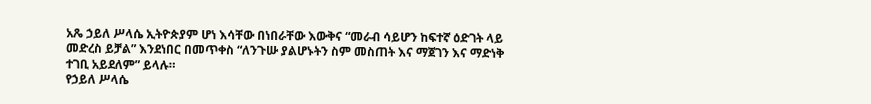አጼ ኃይለ ሥላሴ ኢትዮጵያም ሆነ እሳቸው በነበራቸው እውቅና “መራብ ሳይሆን ከፍተኛ ዕድገት ላይ መድረስ ይቻል” እንደነበር በመጥቀስ “ለንጉሡ ያልሆኑትን ስም መስጠት እና ማጀገን እና ማድነቅ ተገቢ አይደለም” ይላሉ።
የኃይለ ሥላሴ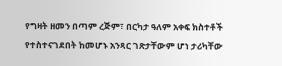የግዛት ዘመን በጣም ረጅም፣ በርካታ ዓለም አቀፍ ክስተቶች የተስተናገደበት ከመሆኑ አንጻር ገጽታቸውም ሆነ ታሪካቸው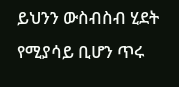ይህንን ውስብስብ ሂደት የሚያሳይ ቢሆን ጥሩ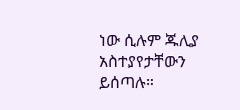ነው ሲሉም ጁሊያ አስተያየታቸውን ይሰጣሉ።